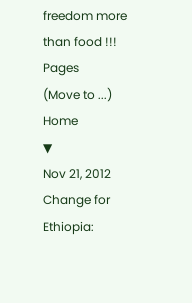freedom more than food !!!
Pages
(Move to ...)
Home
▼
Nov 21, 2012
Change for Ethiopia: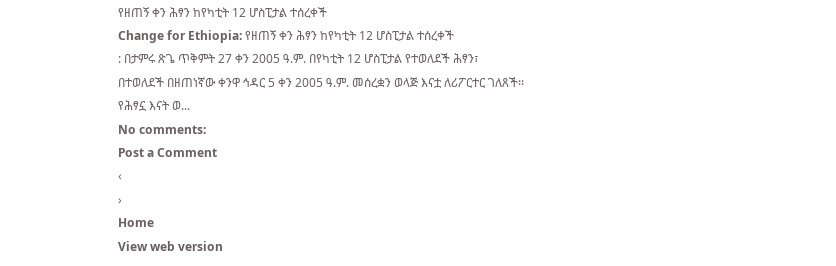የዘጠኝ ቀን ሕፃን ከየካቲት 12 ሆስፒታል ተሰረቀች
Change for Ethiopia: የዘጠኝ ቀን ሕፃን ከየካቲት 12 ሆስፒታል ተሰረቀች
: በታምሩ ጽጌ ጥቅምት 27 ቀን 2005 ዓ.ም. በየካቲት 12 ሆስፒታል የተወለደች ሕፃን፣ በተወለደች በዘጠነኛው ቀንዋ ኅዳር 5 ቀን 2005 ዓ.ም. መሰረቋን ወላጅ እናቷ ለሪፖርተር ገለጸች፡፡ የሕፃኗ እናት ወ...
No comments:
Post a Comment
‹
›
Home
View web version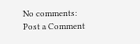No comments:
Post a Comment